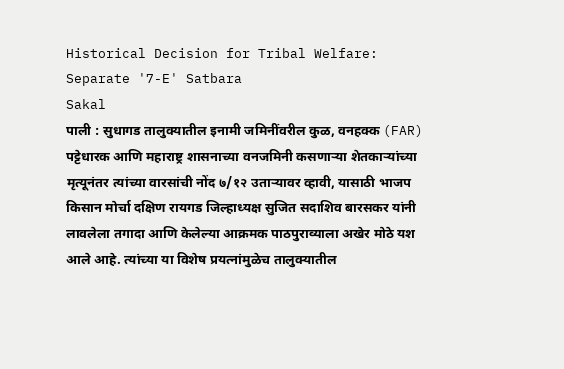Historical Decision for Tribal Welfare: Separate '7-E' Satbara
Sakal
पाली : सुधागड तालुक्यातील इनामी जमिनींवरील कुळ, वनहक्क (FAR) पट्टेधारक आणि महाराष्ट्र शासनाच्या वनजमिनी कसणाऱ्या शेतकाऱ्यांच्या मृत्यूनंतर त्यांच्या वारसांची नोंद ७/१२ उताऱ्यावर व्हावी, यासाठी भाजप किसान मोर्चा दक्षिण रायगड जिल्हाध्यक्ष सुजित सदाशिव बारसकर यांनी लावलेला तगादा आणि केलेल्या आक्रमक पाठपुराव्याला अखेर मोठे यश आले आहे. त्यांच्या या विशेष प्रयत्नांमुळेच तालुक्यातील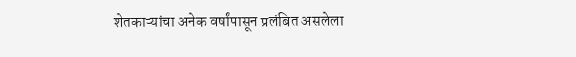शेतकाऱ्यांचा अनेक वर्षांपासून प्रलंबित असलेला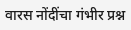वारस नोंदींचा गंभीर प्रश्न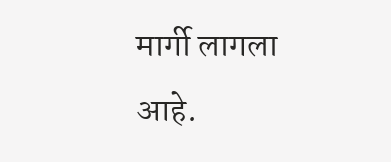मार्गी लागला आहे.